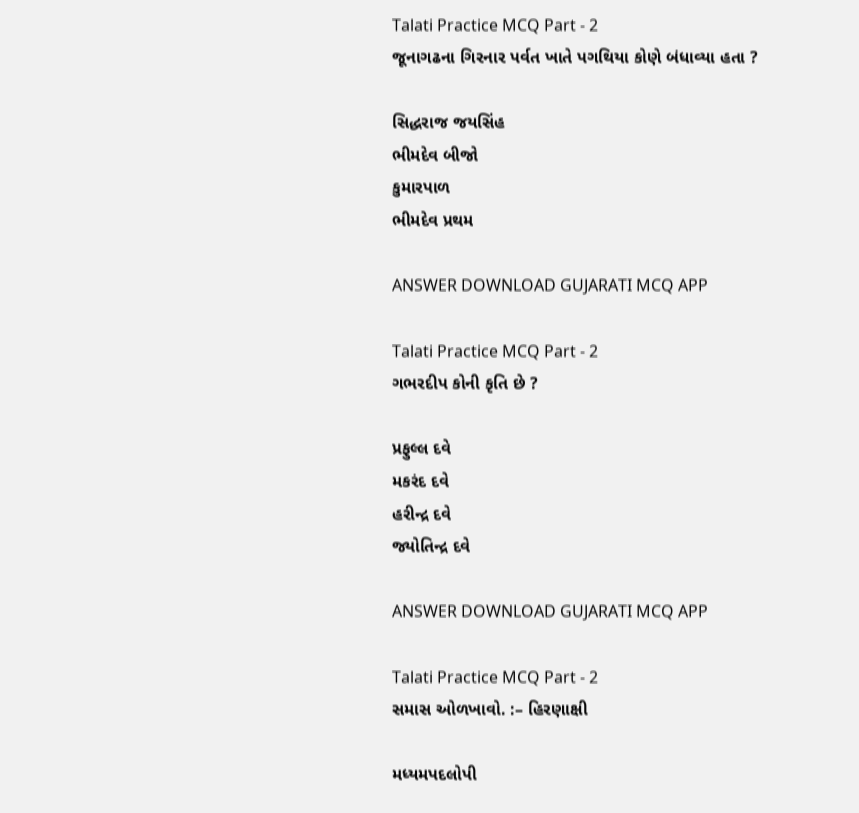Talati Practice MCQ Part - 2
જૂનાગઢના ગિરનાર પર્વત ખાતે પગથિયા કોણે બંધાવ્યા હતા ?

સિદ્ધરાજ જયસિંહ
ભીમદેવ બીજો
કુમારપાળ
ભીમદેવ પ્રથમ

ANSWER DOWNLOAD GUJARATI MCQ APP

Talati Practice MCQ Part - 2
ગભરદીપ કોની કૃતિ છે ?

પ્રફુલ્લ દવે
મકરંદ દવે
હરીન્દ્ર દવે
જ્યોતિન્દ્ર દવે

ANSWER DOWNLOAD GUJARATI MCQ APP

Talati Practice MCQ Part - 2
સમાસ ઓળખાવો. :– હિરણાક્ષી

મધ્યમપદલોપી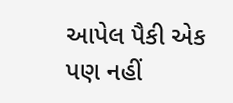આપેલ પૈકી એક પણ નહીં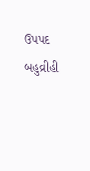ઉપપદ
બહુવ્રીહી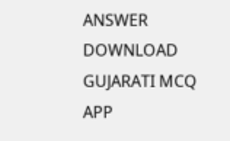ANSWER DOWNLOAD GUJARATI MCQ APP